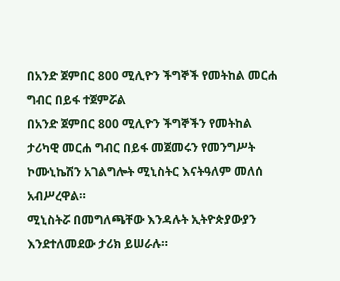በአንድ ጀምበር 800 ሚሊዮን ችግኞች የመትከል መርሐ ግብር በይፋ ተጀምሯል
በአንድ ጀምበር 800 ሚሊዮን ችግኞችን የመትከል ታሪካዊ መርሐ ግብር በይፋ መጀመሩን የመንግሥት ኮሙኒኬሽን አገልግሎት ሚኒስትር እናትዓለም መለሰ አብሥረዋል።
ሚኒስትሯ በመግለጫቸው እንዳሉት ኢትዮጵያውያን እንደተለመደው ታሪክ ይሠራሉ።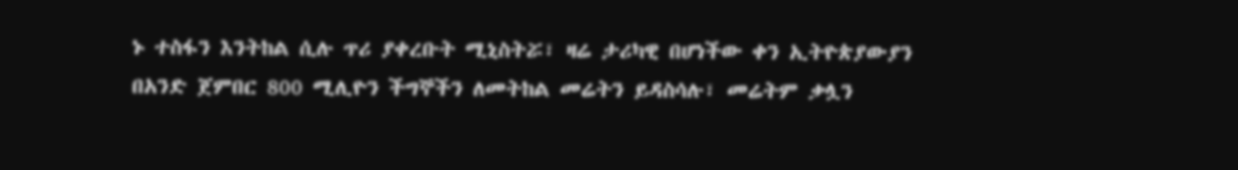ኑ ተስፋን እንትከል ሲሉ ጥሪ ያቀረቡት ሚኒስትሯ፣ ዛሬ ታሪካዊ በሆነችው ቀን ኢትዮጵያውያን በአንድ ጀምበር 800 ሚሊዮን ችግኞችን ለመትከል መሬትን ይዳስሳሉ፣ መሬትም ቃሏን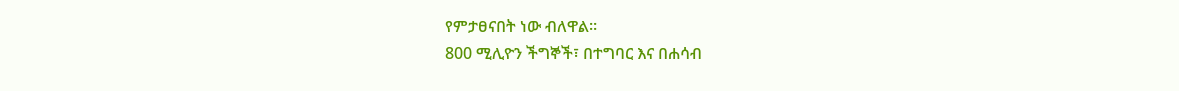የምታፀናበት ነው ብለዋል።
800 ሚሊዮን ችግኞች፣ በተግባር እና በሐሳብ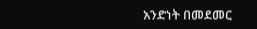አንድነት በመደመር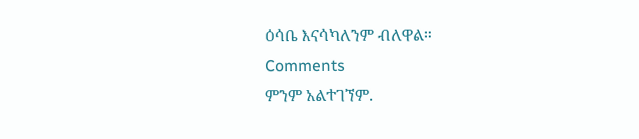ዕሳቤ እናሳካለንም ብለዋል።
Comments
ምንም አልተገኘም.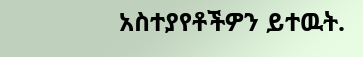አስተያየቶችዎን ይተዉት.